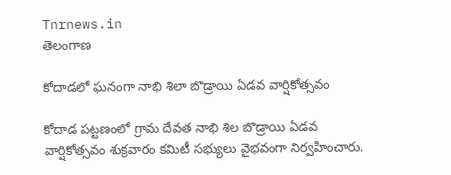Tnrnews.in
తెలంగాణ

కోదాడలో ఘనంగా నాభి శిలా బొడ్రాయి ఏడవ వార్షికోత్సవం

కోదాడ పట్టణంలో గ్రామ దేవత నాభి శిల బొడ్రాయి ఏడవ వార్షికోత్సవం శుక్రవారం కమిటీ సభ్యులు వైభవంగా నిర్వహించారు.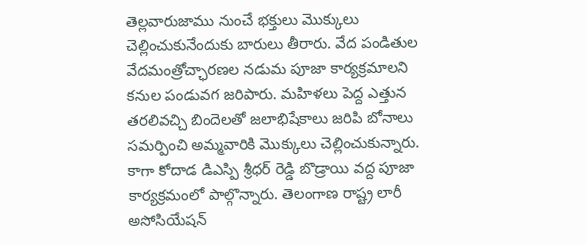తెల్లవారుజాము నుంచే భక్తులు మొక్కులు చెల్లించుకునేందుకు బారులు తీరారు. వేద పండితుల వేదమంత్రోచ్ఛారణల నడుమ పూజా కార్యక్రమాలని కనుల పండువగ జరిపారు. మహిళలు పెద్ద ఎత్తున తరలివచ్చి బిందెలతో జలాభిషేకాలు జరిపి బోనాలు సమర్పించి అమ్మవారికి మొక్కులు చెల్లించుకున్నారు. కాగా కోదాడ డిఎస్పి శ్రీధర్ రెడ్డి బొడ్రాయి వద్ద పూజా కార్యక్రమంలో పాల్గొన్నారు. తెలంగాణ రాష్ట్ర లారీ అసోసియేషన్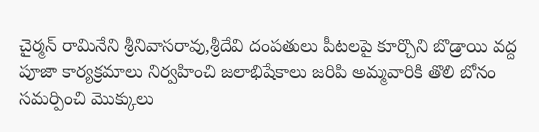చైర్మన్ రామినేని శ్రీనివాసరావు,శ్రీదేవి దంపతులు పీటలపై కూర్చొని బొడ్రాయి వద్ద పూజా కార్యక్రమాలు నిర్వహించి జలాభిషేకాలు జరిపి అమ్మవారికి తొలి బోనం సమర్పించి మొక్కులు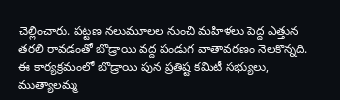చెల్లించారు. పట్టణ నలుమూలల నుంచి మహిళలు పెద్ద ఎత్తున తరలి రావడంతో బొడ్రాయి వద్ద పండుగ వాతావరణం నెలకొన్నది. ఈ కార్యక్రమంలో బొడ్రాయి పున ప్రతిష్ట కమిటీ సభ్యులు, ముత్యాలమ్మ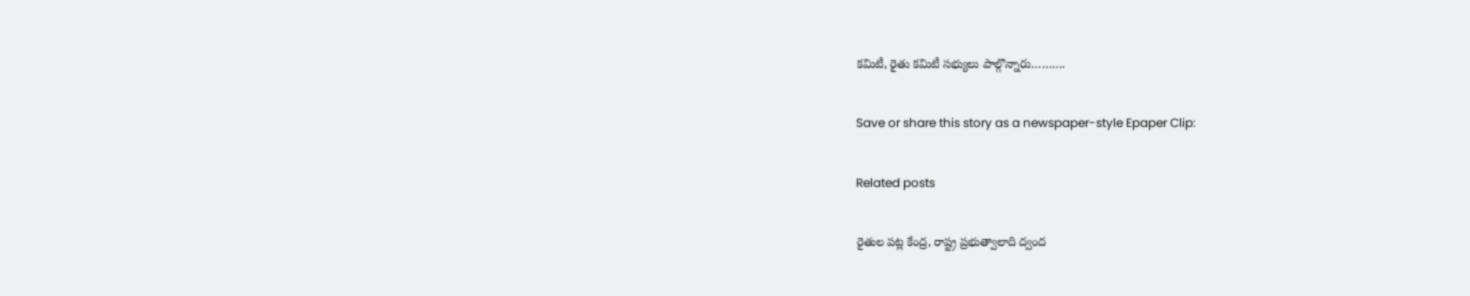కమిటీ, రైతు కమిటీ సభ్యులు పాల్గొన్నారు……….

Save or share this story as a newspaper-style Epaper Clip:

Related posts

రైతుల పట్ల కేంద్ర, రాష్ట్ర ప్రభుత్వాలాది ద్వంద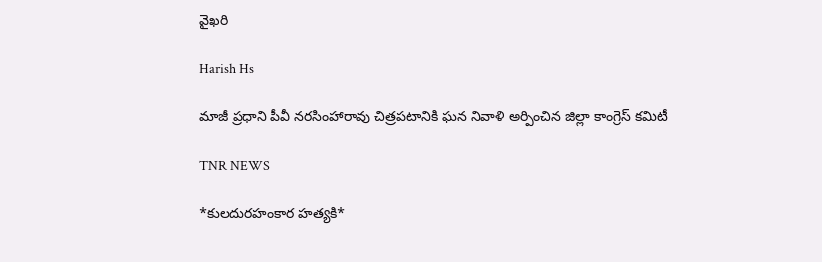వైఖరి

Harish Hs

మాజీ ప్రధాని పీవీ నరసింహారావు చిత్రపటానికి ఘన నివాళి అర్పించిన జిల్లా కాంగ్రెస్ కమిటీ

TNR NEWS

*కులదురహంకార హత్యకి*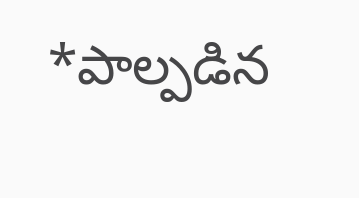*పాల్పడిన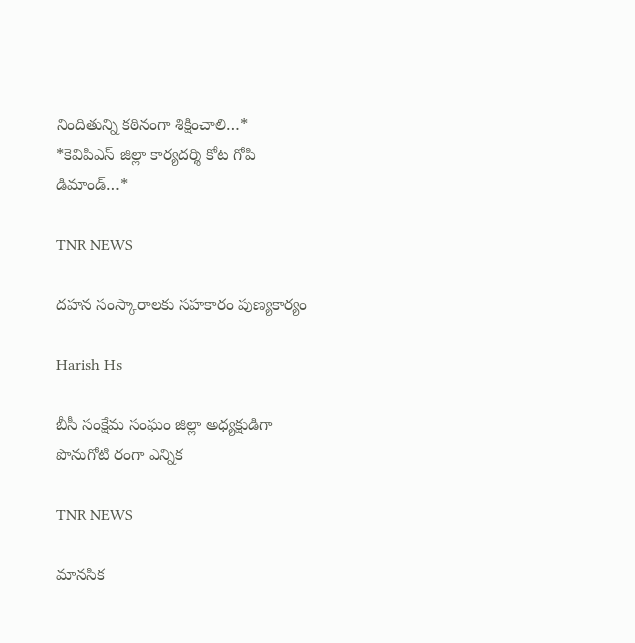నిందితున్ని కఠినంగా శిక్షించాలి…*  *కెవిపిఎస్ జిల్లా కార్యదర్శి కోట గోపి డిమాండ్…*

TNR NEWS

దహన సంస్కారాలకు సహకారం పుణ్యకార్యం

Harish Hs

బీసీ సంక్షేమ సంఘం జిల్లా అధ్యక్షుడిగా పొనుగోటి రంగా ఎన్నిక

TNR NEWS

మానసిక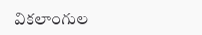వికలాంగుల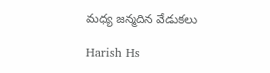మధ్య జన్మదిన వేడుకలు

Harish Hs